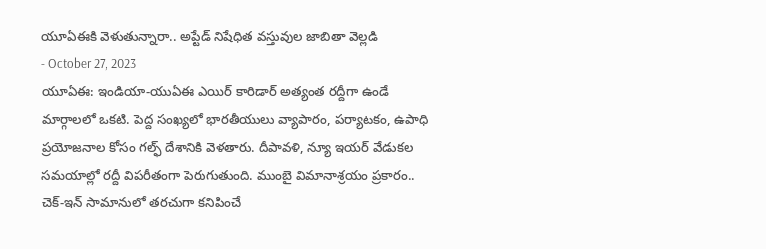యూఏఈకి వెళుతున్నారా.. అప్టేడ్ నిషేధిత వస్తువుల జాబితా వెల్లడి
- October 27, 2023
యూఏఈ: ఇండియా-యుఏఈ ఎయిర్ కారిడార్ అత్యంత రద్దీగా ఉండే మార్గాలలో ఒకటి. పెద్ద సంఖ్యలో భారతీయులు వ్యాపారం, పర్యాటకం, ఉపాధి ప్రయోజనాల కోసం గల్ఫ్ దేశానికి వెళతారు. దీపావళి, న్యూ ఇయర్ వేడుకల సమయాల్లో రద్దీ విపరీతంగా పెరుగుతుంది. ముంబై విమానాశ్రయం ప్రకారం.. చెక్-ఇన్ సామానులో తరచుగా కనిపించే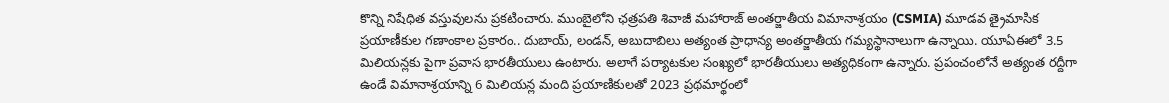కొన్ని నిషేధిత వస్తువులను ప్రకటించారు. ముంబైలోని ఛత్రపతి శివాజీ మహారాజ్ అంతర్జాతీయ విమానాశ్రయం (CSMIA) మూడవ త్రైమాసిక ప్రయాణీకుల గణాంకాల ప్రకారం.. దుబాయ్, లండన్, అబుదాబిలు అత్యంత ప్రాధాన్య అంతర్జాతీయ గమ్యస్థానాలుగా ఉన్నాయి. యూఏఈలో 3.5 మిలియన్లకు పైగా ప్రవాస భారతీయులు ఉంటారు. అలాగే పర్యాటకుల సంఖ్యలో భారతీయులు అత్యధికంగా ఉన్నారు. ప్రపంచంలోనే అత్యంత రద్దీగా ఉండే విమానాశ్రయాన్ని 6 మిలియన్ల మంది ప్రయాణికులతో 2023 ప్రథమార్థంలో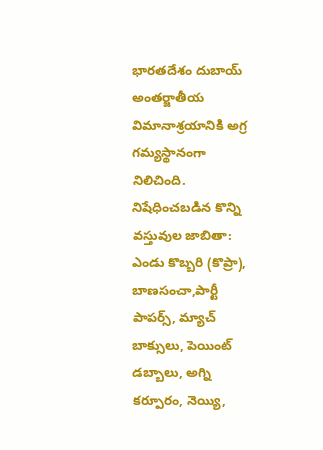భారతదేశం దుబాయ్ అంతర్జాతీయ విమానాశ్రయానికి అగ్ర గమ్యస్థానంగా నిలిచింది.
నిషేధించబడిన కొన్ని వస్తువుల జాబితా:
ఎండు కొబ్బరి (కొప్రా), బాణసంచా,పార్టీ పాపర్స్, మ్యాచ్ బాక్సులు, పెయింట్ డబ్బాలు, అగ్ని కర్పూరం, నెయ్యి,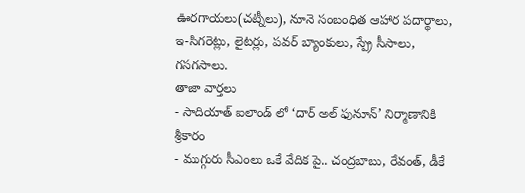ఊరగాయలు(చట్నీలు), నూనె సంబంధిత ఆహార పదార్థాలు, ఇ-సిగరెట్లు, లైటర్లు, పవర్ బ్యాంకులు, స్ప్రే సీసాలు, గసగసాలు.
తాజా వార్తలు
- సాదియాత్ ఐలాండ్ లో ‘దార్ అల్ ఫునూన్’ నిర్మాణానికి శ్రీకారం
- ముగ్గురు సీఎంలు ఒకే వేదిక పై.. చంద్రబాబు, రేవంత్, డీకే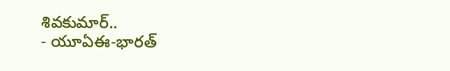శివకుమార్..
- యూఏఈ-భారత్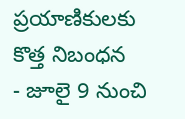ప్రయాణికులకు కొత్త నిబంధన
- జూలై 9 నుంచి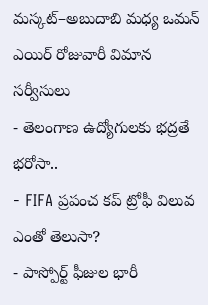మస్కట్–అబుదాబి మధ్య ఒమన్ ఎయిర్ రోజువారీ విమాన సర్వీసులు
- తెలంగాణ ఉద్యోగులకు భద్రతే భరోసా..
- FIFA ప్రపంచ కప్ ట్రోఫీ విలువ ఎంతో తెలుసా?
- పాస్పోర్ట్ ఫీజుల భారీ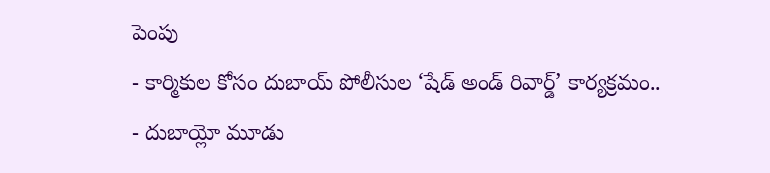పెంపు
- కార్మికుల కోసం దుబాయ్ పోలీసుల ‘షేడ్ అండ్ రివార్డ్’ కార్యక్రమం..
- దుబాయ్లో మూడు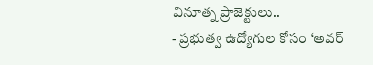వినూత్న ప్రాజెక్టులు..
- ప్రభుత్వ ఉద్యోగుల కోసం ‘అవర్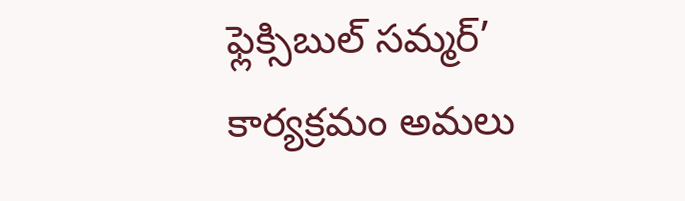ఫ్లెక్సిబుల్ సమ్మర్’ కార్యక్రమం అమలు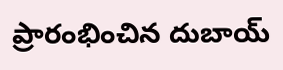ప్రారంభించిన దుబాయ్